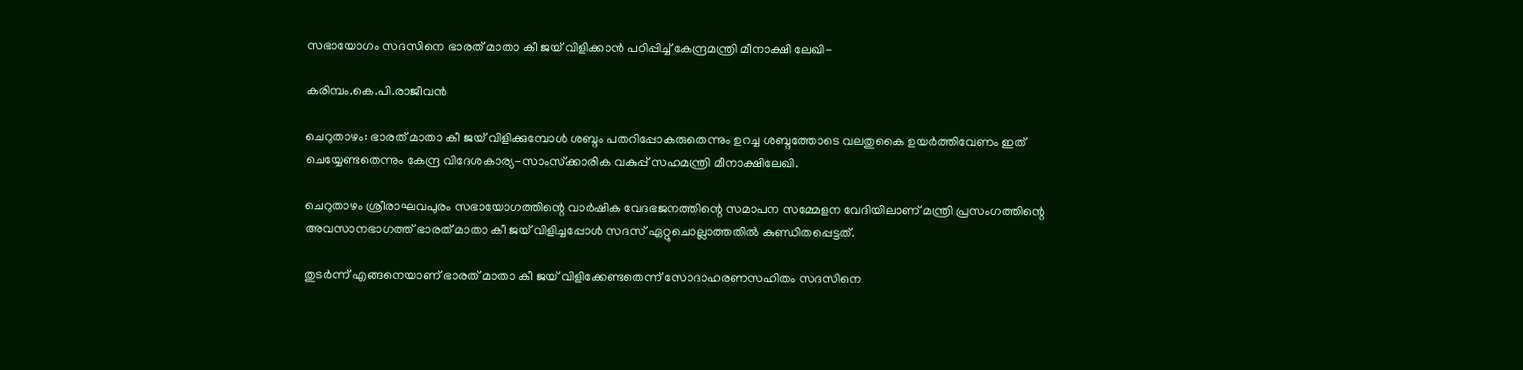സഭായോഗം സദസിനെ ഭാരത് മാതാ കീ ജയ് വിളിക്കാന്‍ പഠിപ്പിച്ച് കേന്ദ്രമന്ത്രി മീനാക്ഷി ലേഖി-

കരിമ്പം.കെ.പി.രാജീവന്‍

ചെറുതാഴം: ഭാരത് മാതാ കീ ജയ് വിളിക്കുമ്പോള്‍ ശബ്ദം പതറിപ്പോകരുതെന്നും ഉറച്ച ശബ്ദത്തോടെ വലതുകൈ ഉയര്‍ത്തിവേണം ഇത് ചെയ്യേണ്ടതെന്നും കേന്ദ്ര വിദേശകാര്യ-സാംസ്‌ക്കാരിക വകുപ്പ് സഹമന്ത്രി മീനാക്ഷിലേഖി.

ചെറുതാഴം ശ്രീരാഘവപുരം സഭായോഗത്തിന്റെ വാര്‍ഷിക വേദഭജനത്തിന്റെ സമാപന സമ്മേളന വേദിയിലാണ് മന്ത്രി പ്രസംഗത്തിന്റെ അവസാനഭാഗത്ത് ഭാരത് മാതാ കീ ജയ് വിളിച്ചപ്പോള്‍ സദസ് ഏറ്റുചൊല്ലാത്തതില്‍ കുണ്ഡിതപ്പെട്ടത്.

തുടര്‍ന്ന് എങ്ങനെയാണ് ഭാരത് മാതാ കീ ജയ് വിളിക്കേണ്ടതെന്ന് സോദാഹരണസഹിതം സദസിനെ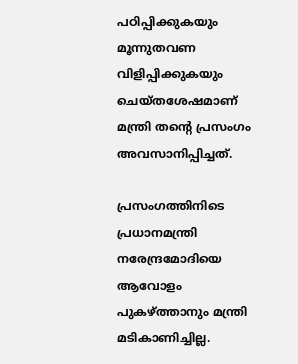പഠിപ്പിക്കുകയും മൂന്നുതവണ വിളിപ്പിക്കുകയും ചെയ്തശേഷമാണ് മന്ത്രി തന്റെ പ്രസംഗം അവസാനിപ്പിച്ചത്.

പ്രസംഗത്തിനിടെ പ്രധാനമന്ത്രി നരേന്ദ്രമോദിയെ ആവോളം പുകഴ്ത്താനും മന്ത്രി മടികാണിച്ചില്ല.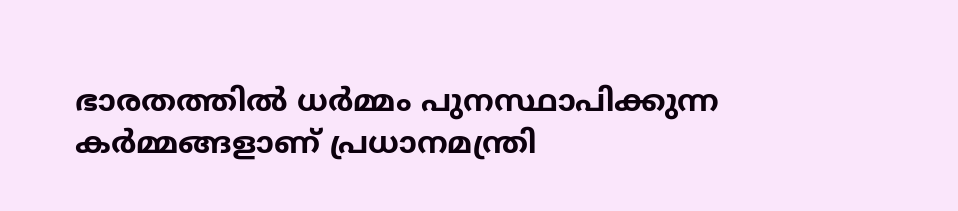ഭാരതത്തില്‍ ധര്‍മ്മം പുനസ്ഥാപിക്കുന്ന കര്‍മ്മങ്ങളാണ് പ്രധാനമന്ത്രി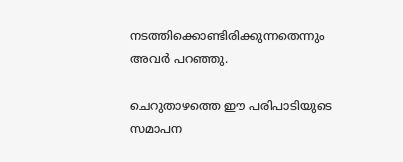നടത്തിക്കൊണ്ടിരിക്കുന്നതെന്നും അവര്‍ പറഞ്ഞു.

ചെറുതാഴത്തെ ഈ പരിപാടിയുടെ സമാപന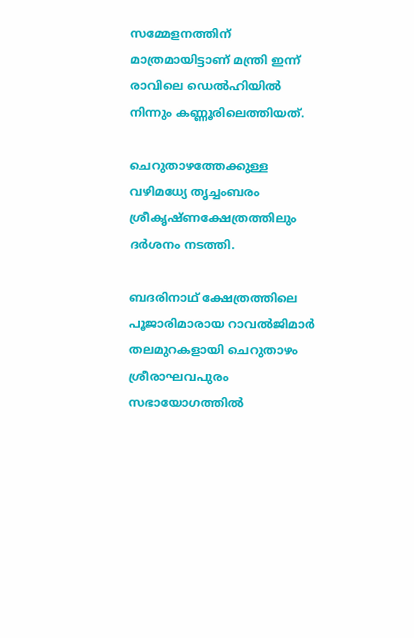സമ്മേളനത്തിന് മാത്രമായിട്ടാണ് മന്ത്രി ഇന്ന് രാവിലെ ഡെല്‍ഹിയില്‍ നിന്നും കണ്ണൂരിലെത്തിയത്.

ചെറുതാഴത്തേക്കുള്ള വഴിമധ്യേ തൃച്ചംബരം ശ്രീകൃഷ്ണക്ഷേത്രത്തിലും ദര്‍ശനം നടത്തി.

ബദരിനാഥ് ക്ഷേത്രത്തിലെ പൂജാരിമാരായ റാവല്‍ജിമാര്‍ തലമുറകളായി ചെറുതാഴം ശ്രീരാഘവപുരം സഭായോഗത്തില്‍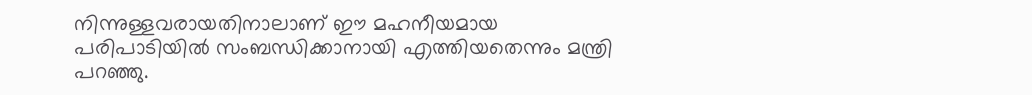നിന്നുള്ളവരായതിനാലാണ് ഈ മഹനീയമായ പരിപാടിയില്‍ സംബന്ധിക്കാനായി എത്തിയതെന്നും മന്ത്രി പറഞ്ഞു.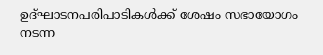ഉദ്ഘാടനപരിപാടികള്‍ക്ക് ശേഷം സഭായോഗം നടന്ന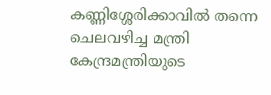കണ്ണിശ്ശേരിക്കാവില്‍ തന്നെ ചെലവഴിച്ച മന്ത്രി കേന്ദ്രമന്ത്രിയുടെ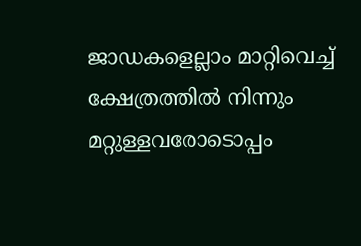ജാഡകളെല്ലാം മാറ്റിവെച്ച് ക്ഷേത്രത്തില്‍ നിന്നും മറ്റുള്ളവരോടൊപ്പം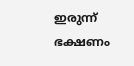ഇരുന്ന് ഭക്ഷണം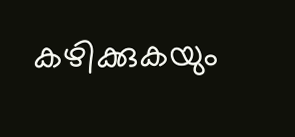കഴിക്കുകയും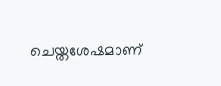ചെയ്തശേഷമാണ്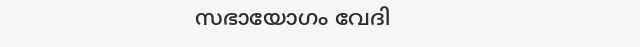സഭായോഗം വേദി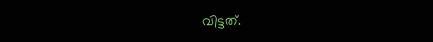വിട്ടത്.